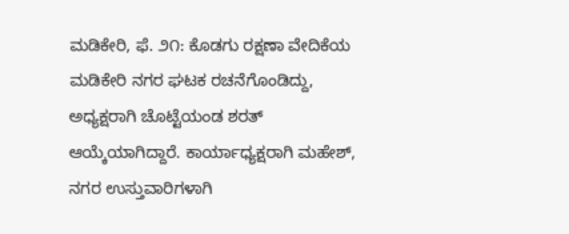ಮಡಿಕೇರಿ, ಫೆ. ೨೧: ಕೊಡಗು ರಕ್ಷಣಾ ವೇದಿಕೆಯ ಮಡಿಕೇರಿ ನಗರ ಘಟಕ ರಚನೆಗೊಂಡಿದ್ದು, ಅಧ್ಯಕ್ಷರಾಗಿ ಚೊಟ್ಟೆಯಂಡ ಶರತ್ ಆಯ್ಕೆಯಾಗಿದ್ದಾರೆ. ಕಾರ್ಯಾಧ್ಯಕ್ಷರಾಗಿ ಮಹೇಶ್, ನಗರ ಉಸ್ತುವಾರಿಗಳಾಗಿ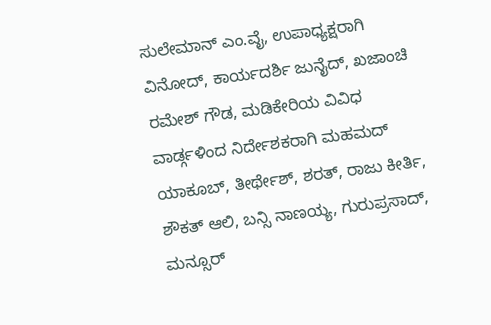ಸುಲೇಮಾನ್ ಎಂ.ವೈ, ಉಪಾಧ್ಯಕ್ಷರಾಗಿ ವಿನೋದ್, ಕಾರ್ಯದರ್ಶಿ ಜುನೈದ್, ಖಜಾಂಚಿ ರಮೇಶ್ ಗೌಡ, ಮಡಿಕೇರಿಯ ವಿವಿಧ ವಾರ್ಡ್ಗಳಿಂದ ನಿರ್ದೇಶಕರಾಗಿ ಮಹಮದ್ ಯಾಕೂಬ್, ತೀರ್ಥೇಶ್, ಶರತ್, ರಾಜು ಕೀರ್ತಿ, ಶೌಕತ್ ಆಲಿ, ಬನ್ಸಿ ನಾಣಯ್ಯ, ಗುರುಪ್ರಸಾದ್, ಮನ್ಸೂರ್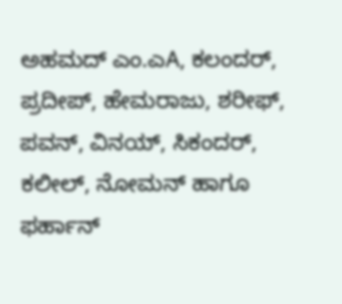ಅಹಮದ್ ಎಂ.ಎA, ಕಲಂದರ್, ಪ್ರದೀಪ್, ಹೇಮರಾಜು, ಶರೀಫ್, ಪವನ್, ವಿನಯ್, ಸಿಕಂದರ್, ಕಲೀಲ್, ನೋಮನ್ ಹಾಗೂ ಫರ್ಹಾನ್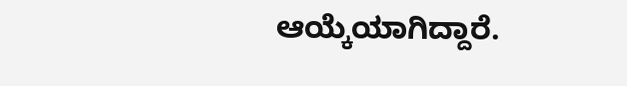ಆಯ್ಕೆಯಾಗಿದ್ದಾರೆ.